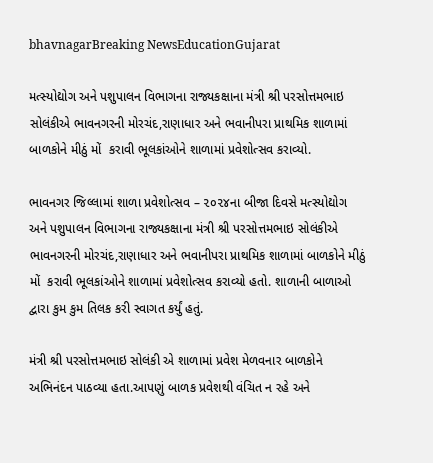bhavnagarBreaking NewsEducationGujarat

મત્સ્યોદ્યોગ અને પશુપાલન વિભાગના રાજ્યકક્ષાના મંત્રી શ્રી પરસોત્તમભાઇ સોલંકીએ ભાવનગરની મોરચંદ,રાણાધાર અને ભવાનીપરા પ્રાથમિક શાળામાં બાળકોને મીઠું મોં  કરાવી ભૂલકાંઓને શાળામાં પ્રવેશોત્સવ કરાવ્યો.

ભાવનગર જિલ્લામાં શાળા પ્રવેશોત્સવ – ૨૦૨૪ના બીજા દિવસે મત્સ્યોદ્યોગ અને પશુપાલન વિભાગના રાજ્યકક્ષાના મંત્રી શ્રી પરસોત્તમભાઇ સોલંકીએ ભાવનગરની મોરચંદ,રાણાધાર અને ભવાનીપરા પ્રાથમિક શાળામાં બાળકોને મીઠું મોં  કરાવી ભૂલકાંઓને શાળામાં પ્રવેશોત્સવ કરાવ્યો હતો. શાળાની બાળાઓ દ્વારા કુમ કુમ તિલક કરી સ્વાગત કર્યું હતું.

મંત્રી શ્રી પરસોત્તમભાઇ સોલંકી એ શાળામાં પ્રવેશ મેળવનાર બાળકોને અભિનંદન પાઠવ્યા હતા.આપણું બાળક પ્રવેશથી વંચિત ન રહે અને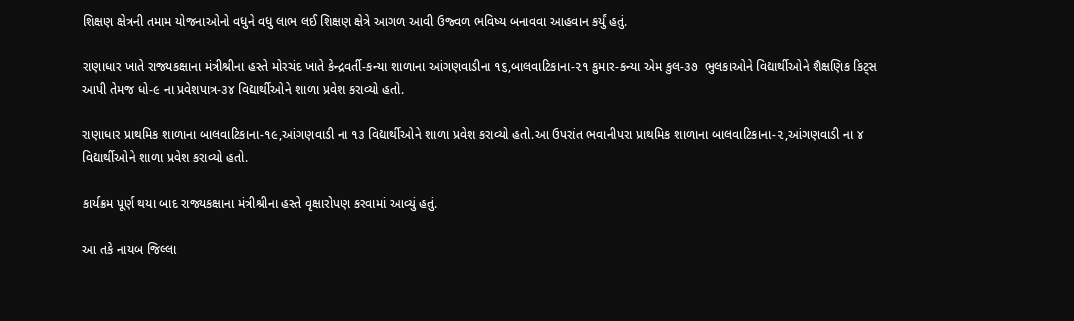શિક્ષણ ક્ષેત્રની તમામ યોજનાઓનો વધુને વધુ લાભ લઈ શિક્ષણ ક્ષેત્રે આગળ આવી ઉજ્વળ ભવિષ્ય બનાવવા આહવાન કર્યું હતું.

રાણાધાર ખાતે રાજ્યકક્ષાના મંત્રીશ્રીના હસ્તે મોરચંદ ખાતે કેન્દ્રવર્તી-કન્યા શાળાના આંગણવાડીના ૧૬,બાલવાટિકાના-૨૧ કુમાર-કન્યા એમ કુલ-૩૭  ભુલકાઓને વિદ્યાર્થીઓને શૈક્ષણિક કિટ્સ આપી તેમજ ધો-૯ ના પ્રવેશપાત્ર-૩૪ વિદ્યાર્થીઓને શાળા પ્રવેશ કરાવ્યો હતો.

રાણાધાર પ્રાથમિક શાળાના બાલવાટિકાના-૧૯,આંગણવાડી ના ૧૩ વિદ્યાર્થીઓને શાળા પ્રવેશ કરાવ્યો હતો.આ ઉપરાંત ભવાનીપરા પ્રાથમિક શાળાના બાલવાટિકાના-૨,આંગણવાડી ના ૪ વિદ્યાર્થીઓને શાળા પ્રવેશ કરાવ્યો હતો.

કાર્યક્રમ પૂર્ણ થયા બાદ રાજ્યકક્ષાના મંત્રીશ્રીના હસ્તે વૃક્ષારોપણ કરવામાં આવ્યું હતું.

આ તકે નાયબ જિલ્લા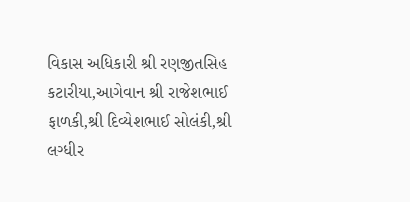વિકાસ અધિકારી શ્રી રણજીતસિહ કટારીયા,આગેવાન શ્રી રાજેશભાઈ ફાળકી,શ્રી દિવ્યેશભાઈ સોલંકી,શ્રી લગ્ધીર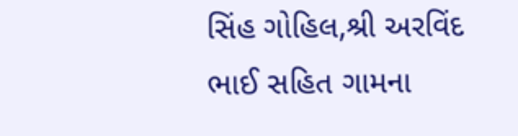સિંહ ગોહિલ,શ્રી અરવિંદ ભાઈ સહિત ગામના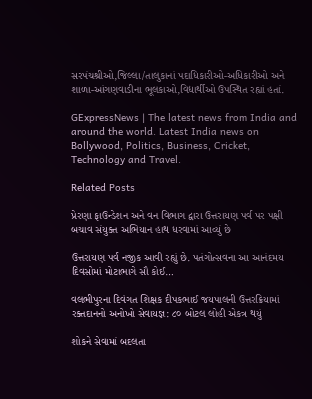સરપંચશ્રીઓ,જિલ્લા/તાલુકાનાં પદાધિકારીઓ-અધિકારીઓ અને શાળા-આંગણવાડીના ભૂલકાઓ,વિદ્યાર્થીઓ ઉપસ્થિત રહ્યાં હતાં.

GExpressNews | The latest news from India and around the world. Latest India news on Bollywood, Politics, Business, Cricket, Technology and Travel.

Related Posts

પ્રેરણા ફાઉન્ડેશન અને વન વિભાગ દ્વારા ઉત્તરાયણ પર્વ પર પક્ષી બચાવ સંયુક્ત અભિયાન હાથ ધરવામાં આવ્યું છે

ઉત્તરાયણ પર્વ નજીક આવી રહ્યું છે. પતંગોત્સવના આ આનંદમય દિવસોમાં મોટાભાગે સૌ કોઈ…

વલભીપુરના દિવંગત શિક્ષક દીપકભાઈ જયપાલની ઉત્તરક્રિયામાં રક્તદાનનો અનોખો સેવાયજ્ઞ: ૮૦ બોટલ લોહી એકત્ર થયું

શોકને સેવામાં બદલતા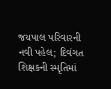જયપાલ પરિવારની નવી પહેલ; દિવંગત શિક્ષકની સ્મૃતિમાં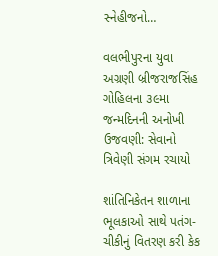સ્નેહીજનો…

વલભીપુરના યુવા અગ્રણી બ્રીજરાજસિંહ ગોહિલના ૩૯મા જન્મદિનની અનોખી ઉજવણી: સેવાનો ત્રિવેણી સંગમ રચાયો

શાંતિનિકેતન શાળાના ભૂલકાઓ સાથે પતંગ-ચીકીનું વિતરણ કરી કેક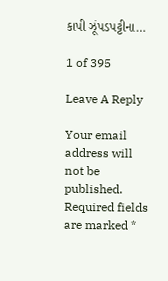કાપી ઝૂંપડપટ્ટીના…

1 of 395

Leave A Reply

Your email address will not be published. Required fields are marked *